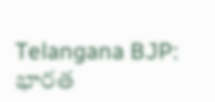Telangana BJP: భారత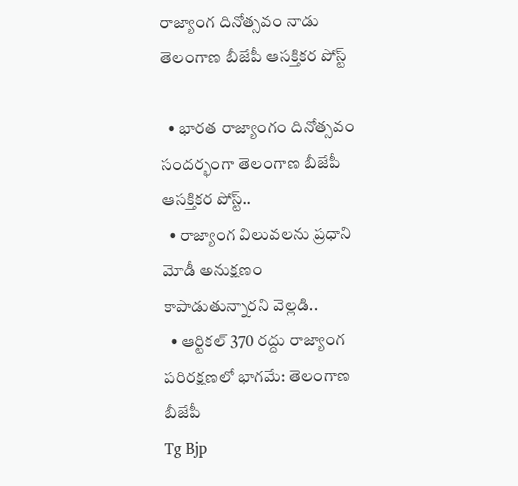రాజ్యాంగ దినోత్సవం నాడు తెలంగాణ బీజేపీ ఆసక్తికర పోస్ట్

  • భారత రాజ్యాంగం దినోత్సవం సందర్భంగా తెలంగాణ బీజేపీ ఆసక్తికర పోస్ట్..
  • రాజ్యాంగ విలువలను ప్రధాని మోడీ అనుక్షణం కాపాడుతున్నారని వెల్లడి..
  • ఆర్టికల్ 370 రద్దు రాజ్యాంగ పరిరక్షణలో భాగమే: తెలంగాణ బీజేపీ
Tg Bjp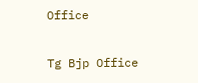Office

Tg Bjp Office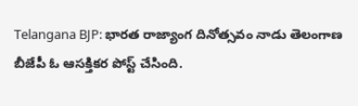Telangana BJP: భారత రాజ్యాంగ దినోత్సవం నాడు తెలంగాణ బీజేపీ ఓ ఆసక్తికర పోస్ట్ చేసింది.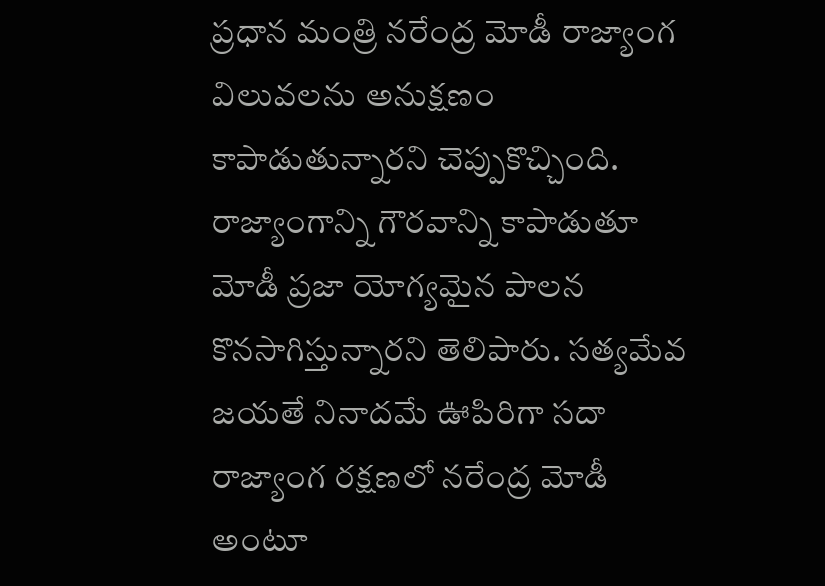ప్రధాన మంత్రి నరేంద్ర మోడీ రాజ్యాంగ విలువలను అనుక్షణం కాపాడుతున్నారని చెప్పుకొచ్చింది. రాజ్యాంగాన్ని గౌరవాన్ని కాపాడుతూ మోడీ ప్రజా యోగ్యమైన పాలన కొనసాగిస్తున్నారని తెలిపారు. సత్యమేవ జయతే నినాదమే ఊపిరిగా సదా రాజ్యాంగ రక్షణలో నరేంద్ర మోడీ అంటూ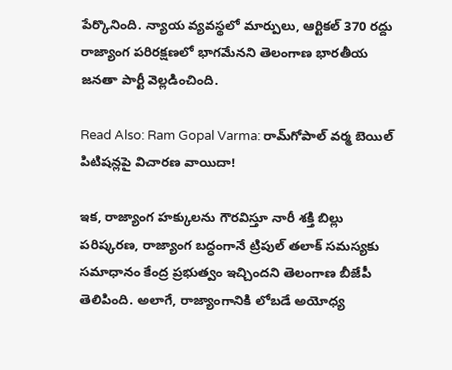పేర్కొనింది. న్యాయ వ్యవస్థలో మార్పులు, ఆర్టికల్ 370 రద్దు రాజ్యాంగ పరిరక్షణలో భాగమేనని తెలంగాణ భారతీయ జనతా పార్టీ వెల్లడించింది.

Read Also: Ram Gopal Varma: రామ్‌గోపాల్‌ వర్మ బెయిల్‌ పిటిషన్లపై విచారణ వాయిదా!

ఇక, రాజ్యాంగ హక్కులను గౌరవిస్తూ నారీ శక్తి బిల్లు పరిష్కరణ, రాజ్యాంగ బద్ధంగానే ట్రిపుల్ తలాక్ సమస్యకు సమాధానం కేంద్ర ప్రభుత్వం ఇచ్చిందని తెలంగాణ బీజేపీ తెలిపింది. అలాగే, రాజ్యాంగానికి లోబడే అయోధ్య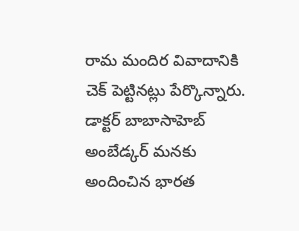రామ మందిర వివాదానికి చెక్ పెట్టినట్లు పేర్కొన్నారు. డాక్టర్ బాబాసాహెబ్ అంబేడ్కర్ మనకు అందించిన భారత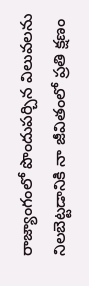రాజ్యాంగంలో పొందుపర్చిన విలువలను నిలబెట్టడానికి నా జీవితంలో ప్రతి క్షణం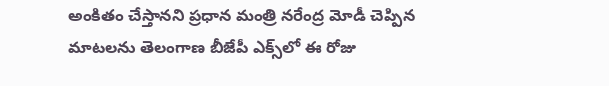అంకితం చేస్తానని ప్రధాన మంత్రి నరేంద్ర మోడీ చెప్పిన మాటలను తెలంగాణ బీజేపీ ఎక్స్‌లో ఈ రోజు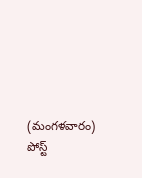(మంగళవారం) పోస్ట్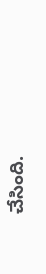చేసింది.